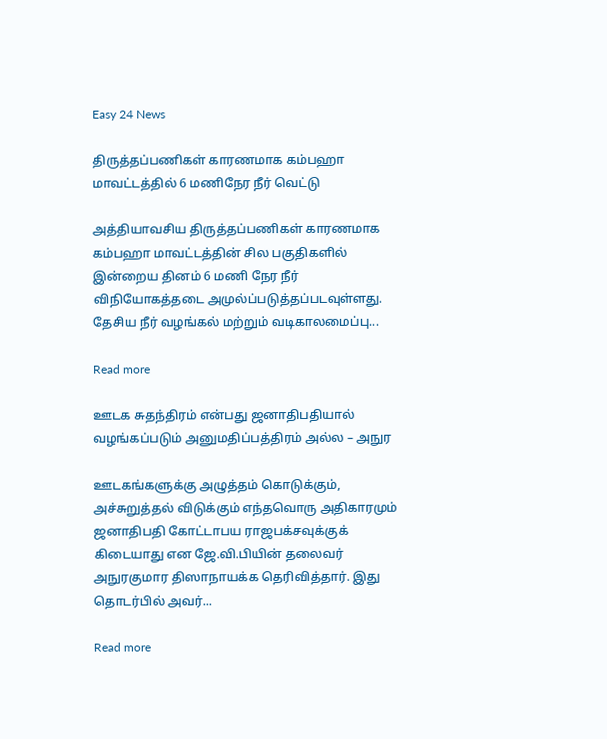Easy 24 News

திருத்தப்பணிகள் காரணமாக கம்பஹா மாவட்டத்தில் 6 மணிநேர நீர் வெட்டு

அத்தியாவசிய திருத்தப்பணிகள் காரணமாக கம்பஹா மாவட்டத்தின் சில பகுதிகளில் இன்றைய தினம் 6 மணி நேர நீர் விநியோகத்தடை அமுல்ப்படுத்தப்படவுள்ளது. தேசிய நீர் வழங்கல் மற்றும் வடிகாலமைப்பு...

Read more

ஊடக சுதந்திரம் என்பது ஜனாதிபதியால் வழங்கப்படும் அனுமதிப்பத்திரம் அல்ல – அநுர

ஊடகங்களுக்கு அழுத்தம் கொடுக்கும், அச்சுறுத்தல் விடுக்கும் எந்தவொரு அதிகாரமும் ஜனாதிபதி கோட்டாபய ராஜபக்சவுக்குக் கிடையாது என ஜே.வி.பியின் தலைவர் அநுரகுமார திஸாநாயக்க தெரிவித்தார். இது தொடர்பில் அவர்...

Read more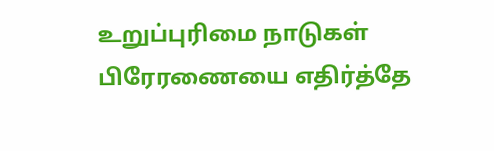உறுப்புரிமை நாடுகள் பிரேரணையை எதிர்த்தே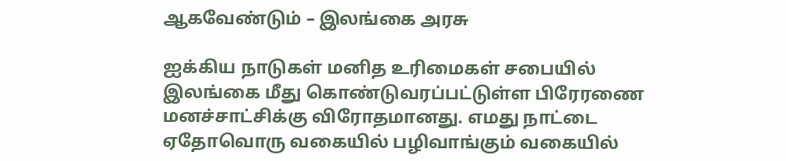ஆகவேண்டும் – இலங்கை அரசு

ஐக்கிய நாடுகள் மனித உரிமைகள் சபையில் இலங்கை மீது கொண்டுவரப்பட்டுள்ள பிரேரணை மனச்சாட்சிக்கு விரோதமானது. எமது நாட்டை ஏதோவொரு வகையில் பழிவாங்கும் வகையில்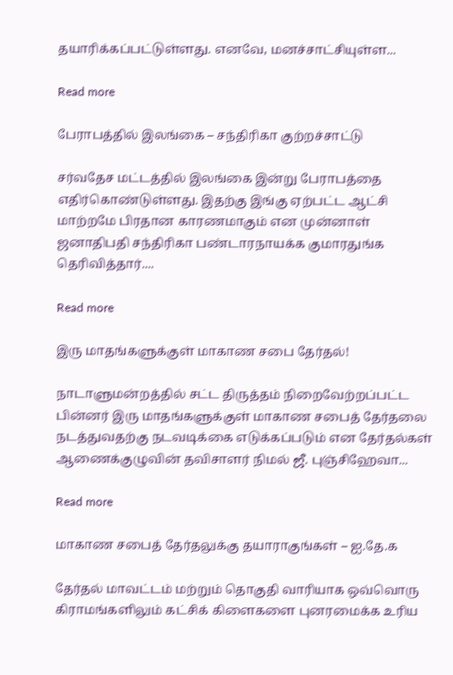தயாரிக்கப்பட்டுள்ளது. எனவே, மனச்சாட்சியுள்ள...

Read more

பேராபத்தில் இலங்கை – சந்திரிகா குற்றச்சாட்டு

சர்வதேச மட்டத்தில் இலங்கை இன்று பேராபத்தை எதிர்கொண்டுள்ளது. இதற்கு இங்கு ஏற்பட்ட ஆட்சி மாற்றமே பிரதான காரணமாகும் என முன்னாள் ஜனாதிபதி சந்திரிகா பண்டாரநாயக்க குமாரதுங்க தெரிவித்தார்....

Read more

இரு மாதங்களுக்குள் மாகாண சபை தேர்தல்!

நாடாளுமன்றத்தில் சட்ட திருத்தம் நிறைவேற்றப்பட்ட பின்னர் இரு மாதங்களுக்குள் மாகாண சபைத் தேர்தலை நடத்துவதற்கு நடவடிக்கை எடுக்கப்படும் என தேர்தல்கள் ஆணைக்குழுவின் தவிசாளர் நிமல் ஜீ. புஞ்சிஹேவா...

Read more

மாகாண சபைத் தேர்தலுக்கு தயாராகுங்கள் – ஐ.தே.க

தேர்தல் மாவட்டம் மற்றும் தொகுதி வாரியாக ஒவ்வொரு கிராமங்களிலும் கட்சிக் கிளைகளை புனரமைக்க உரிய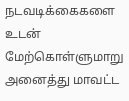நடவடிக்கைகளை உடன் மேற்கொள்ளுமாறு அனைத்து மாவட்ட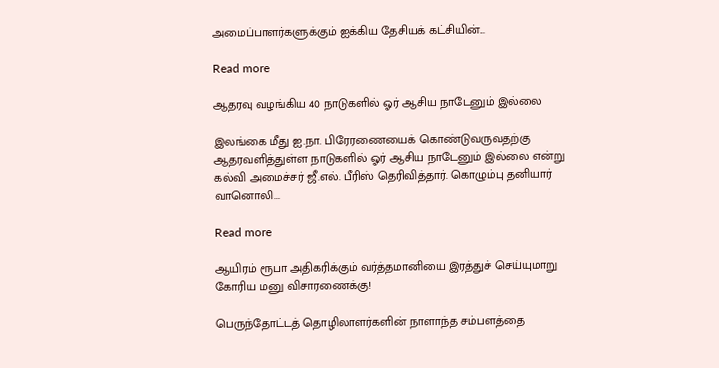அமைப்பாளர்களுக்கும் ஐக்கிய தேசியக் கட்சியின்...

Read more

ஆதரவு வழங்கிய 40 நாடுகளில் ஓர் ஆசிய நாடேனும் இல்லை

இலங்கை மீது ஐ.நா. பிரேரணையைக் கொண்டுவருவதற்கு ஆதரவளித்துள்ள நாடுகளில் ஓர் ஆசிய நாடேனும் இல்லை என்று கல்வி அமைச்சர் ஜீ.எல். பீரிஸ் தெரிவித்தார். கொழும்பு தனியார் வானொலி...

Read more

ஆயிரம் ரூபா அதிகரிக்கும் வர்த்தமானியை இரத்துச் செய்யுமாறு கோரிய மனு விசாரணைக்கு!

பெருந்தோட்டத் தொழிலாளர்களின் நாளாந்த சம்பளத்தை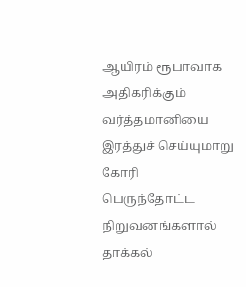ஆயிரம் ரூபாவாக அதிகரிக்கும் வர்த்தமானியை இரத்துச் செய்யுமாறு கோரி பெருந்தோட்ட நிறுவனங்களால் தாக்கல்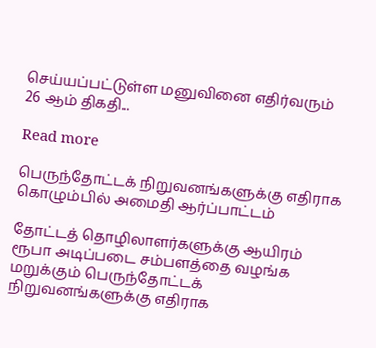செய்யப்பட்டுள்ள மனுவினை எதிர்வரும் 26 ஆம் திகதி...

Read more

பெருந்தோட்டக் நிறுவனங்களுக்கு எதிராக கொழும்பில் அமைதி ஆர்ப்பாட்டம்

தோட்டத் தொழிலாளர்களுக்கு ஆயிரம் ரூபா அடிப்படை சம்பளத்தை வழங்க மறுக்கும் பெருந்தோட்டக் நிறுவனங்களுக்கு எதிராக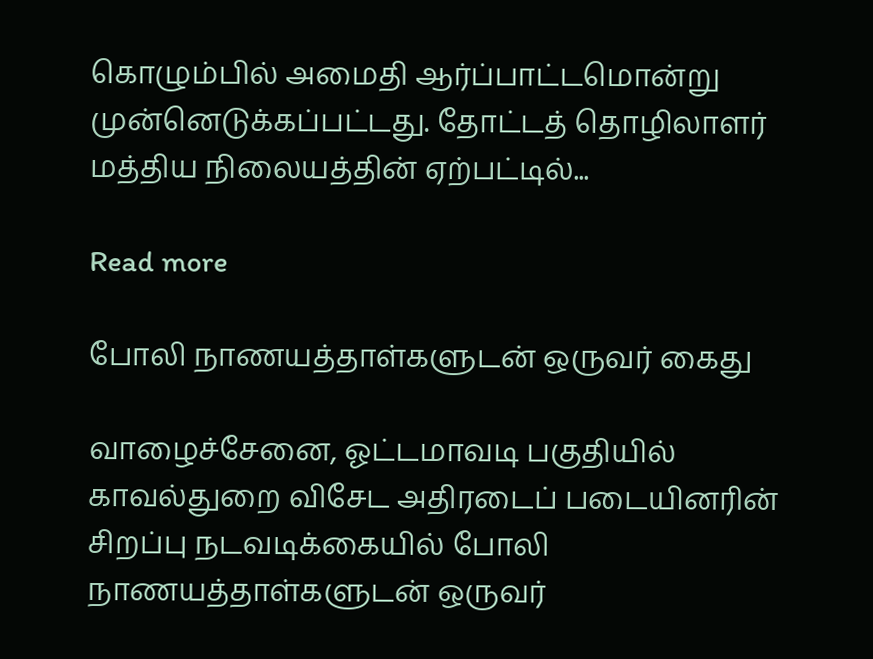கொழும்பில் அமைதி ஆர்ப்பாட்டமொன்று முன்னெடுக்கப்பட்டது. தோட்டத் தொழிலாளர் மத்திய நிலையத்தின் ஏற்பட்டில்...

Read more

போலி நாணயத்தாள்களுடன் ஒருவர் கைது

வாழைச்சேனை, ஓட்டமாவடி பகுதியில் காவல்துறை விசேட அதிரடைப் படையினரின் சிறப்பு நடவடிக்கையில் போலி நாணயத்தாள்களுடன் ஒருவர்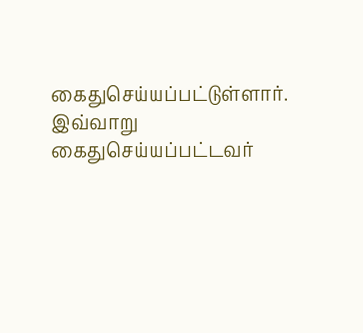கைதுசெய்யப்பட்டுள்ளார். இவ்வாறு கைதுசெய்யப்பட்டவர்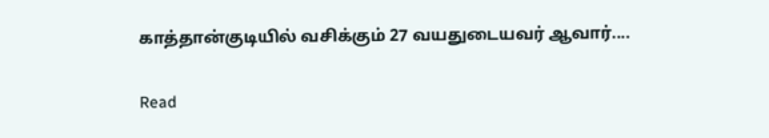காத்தான்குடியில் வசிக்கும் 27 வயதுடையவர் ஆவார்....

Read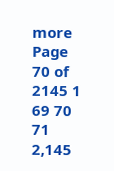more
Page 70 of 2145 1 69 70 71 2,145